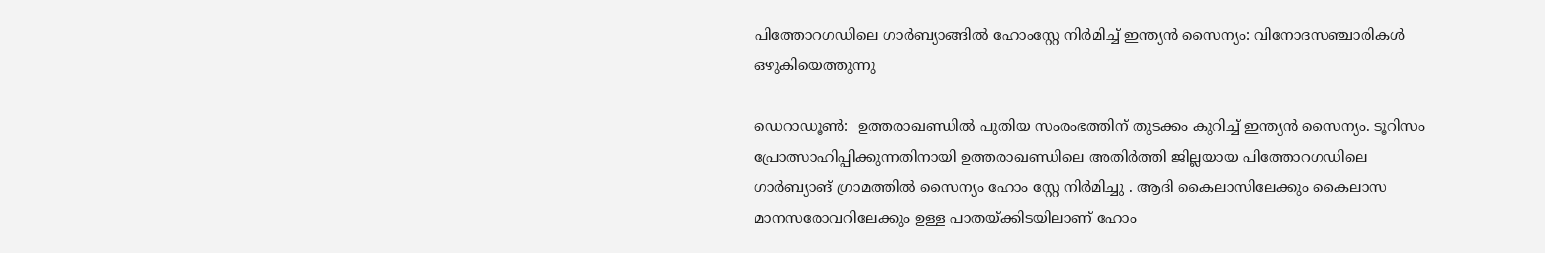പിത്തോറഗഡിലെ ഗാർബ്യാങ്ങിൽ ഹോംസ്റ്റേ നിര്‍മിച്ച് ഇന്ത്യൻ സൈന്യം: വിനോദസഞ്ചാരികൾ ഒഴുകിയെത്തുന്നു

ഡെറാഡൂൺ:  ഉത്തരാഖണ്ഡില്‍ പുതിയ സംരംഭത്തിന് തുടക്കം കുറിച്ച് ഇന്ത്യന്‍ സൈന്യം. ടൂറിസം പ്രോത്സാഹിപ്പിക്കുന്നതിനായി ഉത്തരാഖണ്ഡിലെ അതിർത്തി ജില്ലയായ പിത്തോറഗഡിലെ ഗാർബ്യാങ് ഗ്രാമത്തിൽ സൈന്യം ഹോം സ്റ്റേ നിര്‍മിച്ചു . ആദി കൈലാസിലേക്കും കൈലാസ മാനസരോവറിലേക്കും ഉള്ള പാതയ്ക്കിടയിലാണ് ഹോം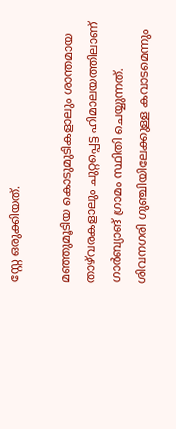സ്റ്റേ ഒരുക്കിയത്.

മഞ്ഞുമൂടിയ കൊടുമുടികളാലും ശാന്തമായ താഴ്‌വരകളാലും ചുറ്റപ്പെട്ട ഹിമാലയത്തിലാണ് ഗാർബ്യാങ് ഗ്രാമം സ്ഥിതി ചെയ്യുന്നത്. ശിവനഗരി ഗുഞ്ചിയിലേക്കുള്ള കവാടമെന്നും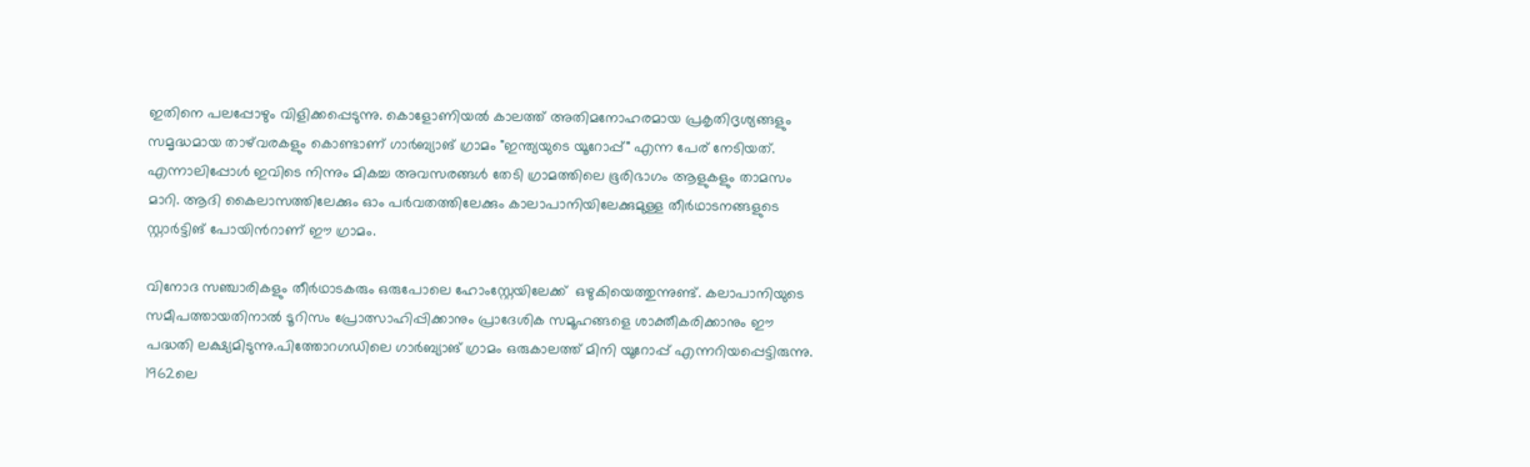ഇതിനെ പലപ്പോഴും വിളിക്കപ്പെടുന്നു. കൊളോണിയല്‍ കാലത്ത് അതിമനോഹരമായ പ്രകൃതിദൃശ്യങ്ങളും സമൃദ്ധമായ താഴ്‌വരകളും കൊണ്ടാണ് ഗാർബ്യാങ് ഗ്രാമം "ഇന്ത്യയുടെ യൂറോപ്പ്" എന്ന പേര് നേടിയത്. എന്നാലിപ്പോള്‍ ഇവിടെ നിന്നും മികച്ച അവസരങ്ങൾ തേടി ഗ്രാമത്തിലെ ഭൂരിഭാഗം ആളുകളും താമസം മാറി. ആദി കൈലാസത്തിലേക്കും ഓം പർവതത്തിലേക്കും കാലാപാനിയിലേക്കുമുള്ള തീർഥാടനങ്ങളുടെ സ്റ്റാര്‍ട്ടിങ് പോയിന്‍റാണ് ഈ ഗ്രാമം.

വിനോദ സഞ്ചാരികളും തീർഥാടകരും ഒരുപോലെ ഹോംസ്റ്റേയിലേക്ക്  ഒഴുകിയെത്തുന്നുണ്ട്. കലാപാനിയുടെ സമീപത്തായതിനാൽ ടൂറിസം പ്രോത്സാഹിപ്പിക്കാനും പ്രാദേശിക സമൂഹങ്ങളെ ശാക്തീകരിക്കാനും ഈ പദ്ധതി ലക്ഷ്യമിടുന്നു.പിത്തോറഗഡിലെ ഗാർബ്യാങ് ഗ്രാമം ഒരുകാലത്ത് മിനി യൂറോപ്പ് എന്നറിയപ്പെട്ടിരുന്നു. 1962ലെ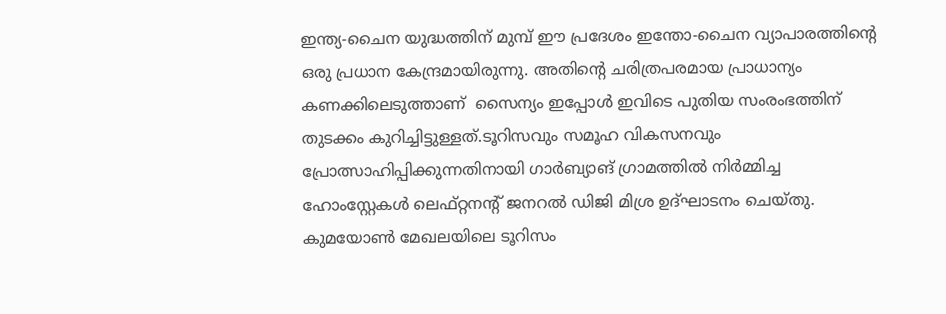ഇന്ത്യ-ചൈന യുദ്ധത്തിന് മുമ്പ് ഈ പ്രദേശം ഇന്തോ-ചൈന വ്യാപാരത്തിൻ്റെ ഒരു പ്രധാന കേന്ദ്രമായിരുന്നു. അതിൻ്റെ ചരിത്രപരമായ പ്രാധാന്യം കണക്കിലെടുത്താണ്  സൈന്യം ഇപ്പോൾ ഇവിടെ പുതിയ സംരംഭത്തിന് തുടക്കം കുറിച്ചിട്ടുള്ളത്.ടൂറിസവും സമൂഹ വികസനവും പ്രോത്സാഹിപ്പിക്കുന്നതിനായി ഗാർബ്യാങ് ഗ്രാമത്തിൽ നിര്‍മ്മിച്ച ഹോംസ്റ്റേകൾ ലെഫ്റ്റനൻ്റ് ജനറൽ ഡിജി മിശ്ര ഉദ്ഘാടനം ചെയ്‌തു. കുമയോൺ മേഖലയിലെ ടൂറിസം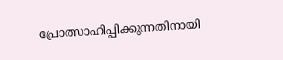പ്രോത്സാഹിപ്പിക്കുന്നതിനായി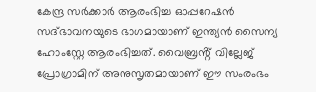കേന്ദ്ര സര്‍ക്കാർ ആരംഭിച്ച ഓപ്പറേഷൻ സദ്ഭാവനയുടെ ഭാഗമായാണ് ഇന്ത്യൻ സൈന്യ ഹോംസ്റ്റേ ആരംഭിച്ചത്. വൈബ്രൻ്റ് വില്ലേജ് പ്രോഗ്രാമിന് അനുസൃതമായാണ് ഈ സംരംഭം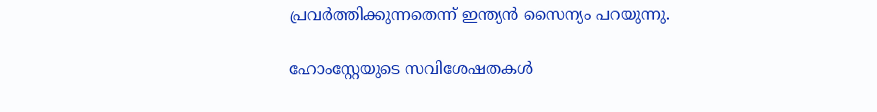പ്രവര്‍ത്തിക്കുന്നതെന്ന് ഇന്ത്യന്‍ സൈന്യം പറയുന്നു.

ഹോംസ്റ്റേയുടെ സവിശേഷതകൾ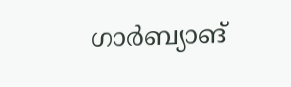ഗാർബ്യാങ്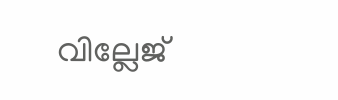വില്ലേജ്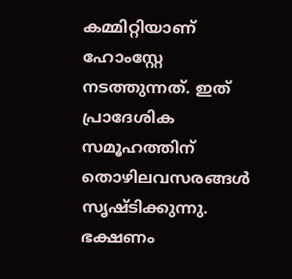കമ്മിറ്റിയാണ് ഹോംസ്റ്റേ നടത്തുന്നത്. ഇത് പ്രാദേശിക സമൂഹത്തിന് തൊഴിലവസരങ്ങൾ സൃഷ്‌ടിക്കുന്നു. ഭക്ഷണം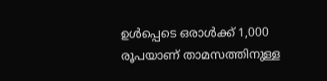ഉൾപ്പെടെ ഒരാൾക്ക് 1,000 രൂപയാണ് താമസത്തിനുള്ള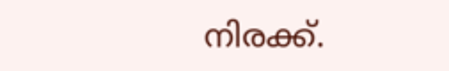നിരക്ക്.